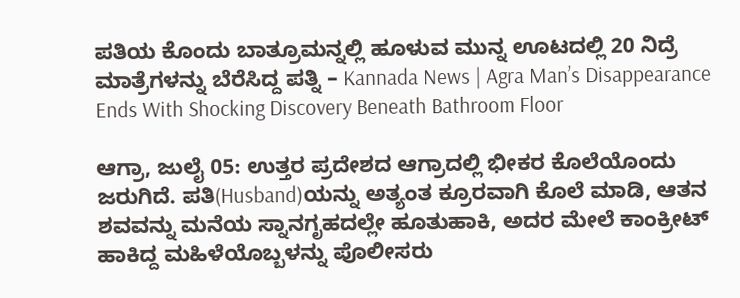ಪತಿಯ ಕೊಂದು ಬಾತ್ರೂಮನ್ನಲ್ಲಿ ಹೂಳುವ ಮುನ್ನ ಊಟದಲ್ಲಿ 20 ನಿದ್ರೆ ಮಾತ್ರೆಗಳನ್ನು ಬೆರೆಸಿದ್ದ ಪತ್ನಿ – Kannada News | Agra Man’s Disappearance Ends With Shocking Discovery Beneath Bathroom Floor

ಆಗ್ರಾ, ಜುಲೈ 05: ಉತ್ತರ ಪ್ರದೇಶದ ಆಗ್ರಾದಲ್ಲಿ ಭೀಕರ ಕೊಲೆಯೊಂದು ಜರುಗಿದೆ. ಪತಿ(Husband)ಯನ್ನು ಅತ್ಯಂತ ಕ್ರೂರವಾಗಿ ಕೊಲೆ ಮಾಡಿ, ಆತನ ಶವವನ್ನು ಮನೆಯ ಸ್ನಾನಗೃಹದಲ್ಲೇ ಹೂತುಹಾಕಿ, ಅದರ ಮೇಲೆ ಕಾಂಕ್ರೀಟ್ ಹಾಕಿದ್ದ ಮಹಿಳೆಯೊಬ್ಬಳನ್ನು ಪೊಲೀಸರು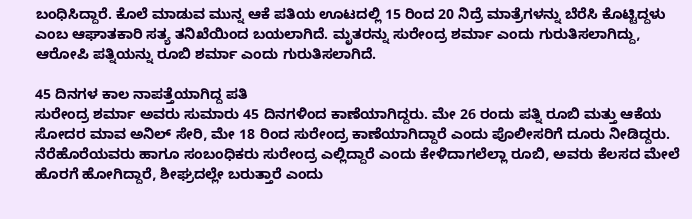ಬಂಧಿಸಿದ್ದಾರೆ. ಕೊಲೆ ಮಾಡುವ ಮುನ್ನ ಆಕೆ ಪತಿಯ ಊಟದಲ್ಲಿ 15 ರಿಂದ 20 ನಿದ್ರೆ ಮಾತ್ರೆಗಳನ್ನು ಬೆರೆಸಿ ಕೊಟ್ಟಿದ್ದಳು ಎಂಬ ಆಘಾತಕಾರಿ ಸತ್ಯ ತನಿಖೆಯಿಂದ ಬಯಲಾಗಿದೆ. ಮೃತರನ್ನು ಸುರೇಂದ್ರ ಶರ್ಮಾ ಎಂದು ಗುರುತಿಸಲಾಗಿದ್ದು, ಆರೋಪಿ ಪತ್ನಿಯನ್ನು ರೂಬಿ ಶರ್ಮಾ ಎಂದು ಗುರುತಿಸಲಾಗಿದೆ.

45 ದಿನಗಳ ಕಾಲ ನಾಪತ್ತೆಯಾಗಿದ್ದ ಪತಿ
ಸುರೇಂದ್ರ ಶರ್ಮಾ ಅವರು ಸುಮಾರು 45 ದಿನಗಳಿಂದ ಕಾಣೆಯಾಗಿದ್ದರು. ಮೇ 26 ರಂದು ಪತ್ನಿ ರೂಬಿ ಮತ್ತು ಆಕೆಯ ಸೋದರ ಮಾವ ಅನಿಲ್ ಸೇರಿ, ಮೇ 18 ರಿಂದ ಸುರೇಂದ್ರ ಕಾಣೆಯಾಗಿದ್ದಾರೆ ಎಂದು ಪೊಲೀಸರಿಗೆ ದೂರು ನೀಡಿದ್ದರು. ನೆರೆಹೊರೆಯವರು ಹಾಗೂ ಸಂಬಂಧಿಕರು ಸುರೇಂದ್ರ ಎಲ್ಲಿದ್ದಾರೆ ಎಂದು ಕೇಳಿದಾಗಲೆಲ್ಲಾ ರೂಬಿ, ಅವರು ಕೆಲಸದ ಮೇಲೆ ಹೊರಗೆ ಹೋಗಿದ್ದಾರೆ, ಶೀಘ್ರದಲ್ಲೇ ಬರುತ್ತಾರೆ ಎಂದು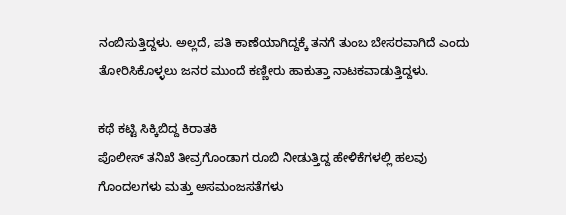ನಂಬಿಸುತ್ತಿದ್ದಳು. ಅಲ್ಲದೆ, ಪತಿ ಕಾಣೆಯಾಗಿದ್ದಕ್ಕೆ ತನಗೆ ತುಂಬ ಬೇಸರವಾಗಿದೆ ಎಂದು ತೋರಿಸಿಕೊಳ್ಳಲು ಜನರ ಮುಂದೆ ಕಣ್ಣೀರು ಹಾಕುತ್ತಾ ನಾಟಕವಾಡುತ್ತಿದ್ದಳು.

ಕಥೆ ಕಟ್ಟಿ ಸಿಕ್ಕಿಬಿದ್ದ ಕಿರಾತಕಿ
ಪೊಲೀಸ್ ತನಿಖೆ ತೀವ್ರಗೊಂಡಾಗ ರೂಬಿ ನೀಡುತ್ತಿದ್ದ ಹೇಳಿಕೆಗಳಲ್ಲಿ ಹಲವು ಗೊಂದಲಗಳು ಮತ್ತು ಅಸಮಂಜಸತೆಗಳು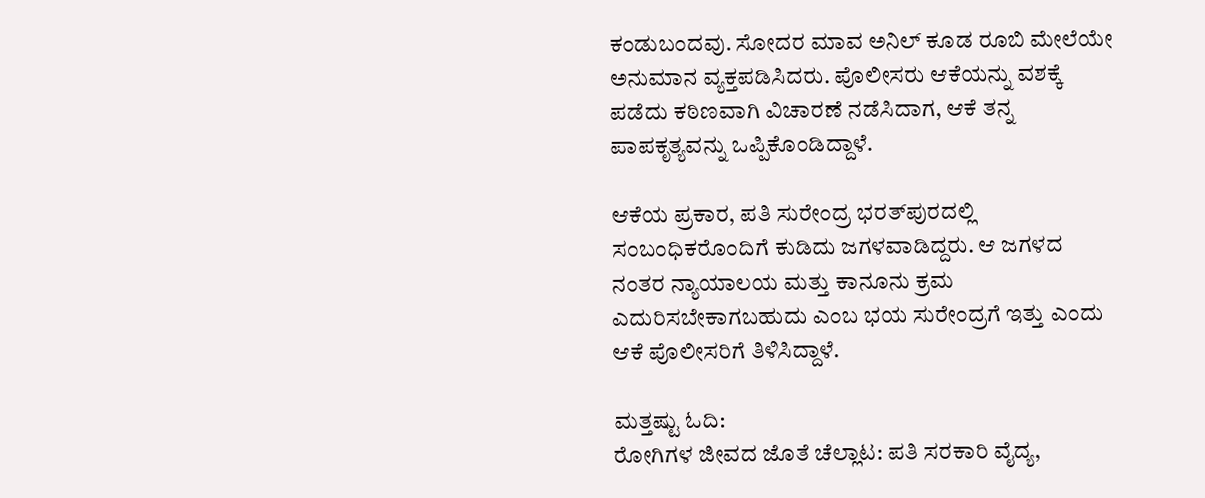ಕಂಡುಬಂದವು. ಸೋದರ ಮಾವ ಅನಿಲ್ ಕೂಡ ರೂಬಿ ಮೇಲೆಯೇ ಅನುಮಾನ ವ್ಯಕ್ತಪಡಿಸಿದರು. ಪೊಲೀಸರು ಆಕೆಯನ್ನು ವಶಕ್ಕೆ ಪಡೆದು ಕಠಿಣವಾಗಿ ವಿಚಾರಣೆ ನಡೆಸಿದಾಗ, ಆಕೆ ತನ್ನ ಪಾಪಕೃತ್ಯವನ್ನು ಒಪ್ಪಿಕೊಂಡಿದ್ದಾಳೆ.

ಆಕೆಯ ಪ್ರಕಾರ, ಪತಿ ಸುರೇಂದ್ರ ಭರತ್‌ಪುರದಲ್ಲಿ ಸಂಬಂಧಿಕರೊಂದಿಗೆ ಕುಡಿದು ಜಗಳವಾಡಿದ್ದರು. ಆ ಜಗಳದ ನಂತರ ನ್ಯಾಯಾಲಯ ಮತ್ತು ಕಾನೂನು ಕ್ರಮ ಎದುರಿಸಬೇಕಾಗಬಹುದು ಎಂಬ ಭಯ ಸುರೇಂದ್ರಗೆ ಇತ್ತು ಎಂದು ಆಕೆ ಪೊಲೀಸರಿಗೆ ತಿಳಿಸಿದ್ದಾಳೆ.

ಮತ್ತಷ್ಟು ಓದಿ:
ರೋಗಿಗಳ ಜೀವದ ಜೊತೆ ಚೆಲ್ಲಾಟ: ಪತಿ ಸರಕಾರಿ ವೈದ್ಯ,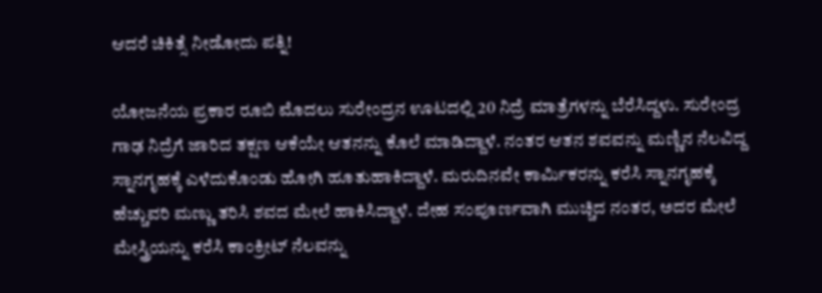ಆದರೆ ಚಿಕಿತ್ಸೆ ನೀಡೋದು ಪತ್ನಿ!

ಯೋಜನೆಯ ಪ್ರಕಾರ ರೂಬಿ ಮೊದಲು ಸುರೇಂದ್ರನ ಊಟದಲ್ಲಿ 20 ನಿದ್ರೆ ಮಾತ್ರೆಗಳನ್ನು ಬೆರೆಸಿದ್ದಳು. ಸುರೇಂದ್ರ ಗಾಢ ನಿದ್ರೆಗೆ ಜಾರಿದ ತಕ್ಷಣ ಆಕೆಯೇ ಆತನನ್ನು ಕೊಲೆ ಮಾಡಿದ್ದಾಳೆ. ನಂತರ ಆತನ ಶವವನ್ನು ಮಣ್ಣಿನ ನೆಲವಿದ್ದ ಸ್ನಾನಗೃಹಕ್ಕೆ ಎಳೆದುಕೊಂಡು ಹೋಗಿ ಹೂತುಹಾಕಿದ್ದಾಳೆ. ಮರುದಿನವೇ ಕಾರ್ಮಿಕರನ್ನು ಕರೆಸಿ ಸ್ನಾನಗೃಹಕ್ಕೆ ಹೆಚ್ಚುವರಿ ಮಣ್ಣು ತರಿಸಿ ಶವದ ಮೇಲೆ ಹಾಕಿಸಿದ್ದಾಳೆ. ದೇಹ ಸಂಪೂರ್ಣವಾಗಿ ಮುಚ್ಚಿದ ನಂತರ, ಅದರ ಮೇಲೆ ಮೇಸ್ತ್ರಿಯನ್ನು ಕರೆಸಿ ಕಾಂಕ್ರೀಟ್ ನೆಲವನ್ನು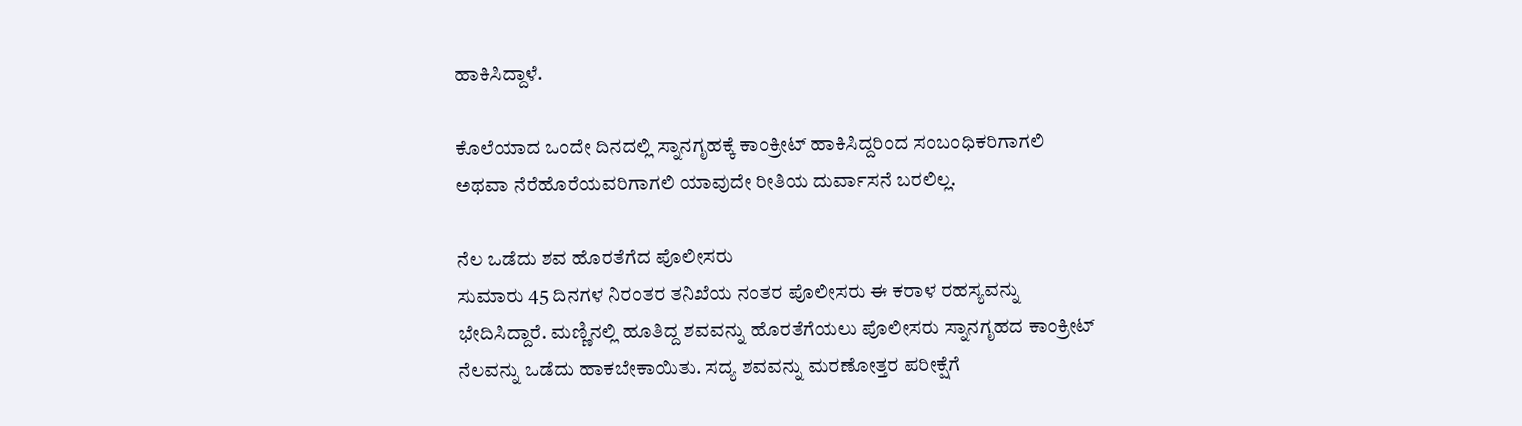ಹಾಕಿಸಿದ್ದಾಳೆ.

ಕೊಲೆಯಾದ ಒಂದೇ ದಿನದಲ್ಲಿ ಸ್ನಾನಗೃಹಕ್ಕೆ ಕಾಂಕ್ರೀಟ್ ಹಾಕಿಸಿದ್ದರಿಂದ ಸಂಬಂಧಿಕರಿಗಾಗಲಿ ಅಥವಾ ನೆರೆಹೊರೆಯವರಿಗಾಗಲಿ ಯಾವುದೇ ರೀತಿಯ ದುರ್ವಾಸನೆ ಬರಲಿಲ್ಲ.

ನೆಲ ಒಡೆದು ಶವ ಹೊರತೆಗೆದ ಪೊಲೀಸರು
ಸುಮಾರು 45 ದಿನಗಳ ನಿರಂತರ ತನಿಖೆಯ ನಂತರ ಪೊಲೀಸರು ಈ ಕರಾಳ ರಹಸ್ಯವನ್ನು ಭೇದಿಸಿದ್ದಾರೆ. ಮಣ್ಣಿನಲ್ಲಿ ಹೂತಿದ್ದ ಶವವನ್ನು ಹೊರತೆಗೆಯಲು ಪೊಲೀಸರು ಸ್ನಾನಗೃಹದ ಕಾಂಕ್ರೀಟ್ ನೆಲವನ್ನು ಒಡೆದು ಹಾಕಬೇಕಾಯಿತು. ಸದ್ಯ ಶವವನ್ನು ಮರಣೋತ್ತರ ಪರೀಕ್ಷೆಗೆ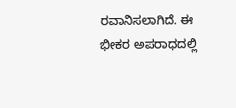ರವಾನಿಸಲಾಗಿದೆ. ಈ ಭೀಕರ ಅಪರಾಧದಲ್ಲಿ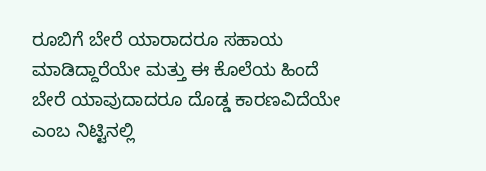ರೂಬಿಗೆ ಬೇರೆ ಯಾರಾದರೂ ಸಹಾಯ ಮಾಡಿದ್ದಾರೆಯೇ ಮತ್ತು ಈ ಕೊಲೆಯ ಹಿಂದೆ ಬೇರೆ ಯಾವುದಾದರೂ ದೊಡ್ಡ ಕಾರಣವಿದೆಯೇ ಎಂಬ ನಿಟ್ಟಿನಲ್ಲಿ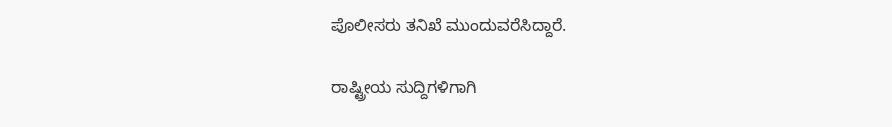ಪೊಲೀಸರು ತನಿಖೆ ಮುಂದುವರೆಸಿದ್ದಾರೆ.

ರಾಷ್ಟ್ರೀಯ ಸುದ್ದಿಗಳಿಗಾಗಿ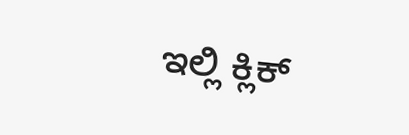ಇಲ್ಲಿ ಕ್ಲಿಕ್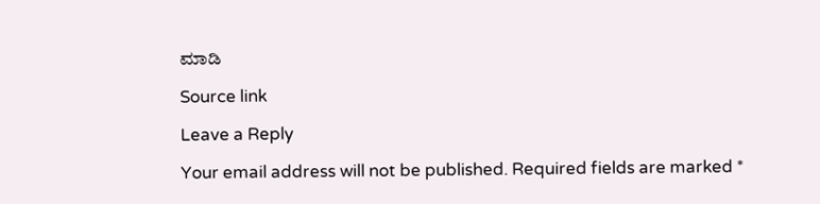ಮಾಡಿ

Source link

Leave a Reply

Your email address will not be published. Required fields are marked *